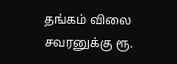தங்கம் விலை சவரனுக்கு ரூ.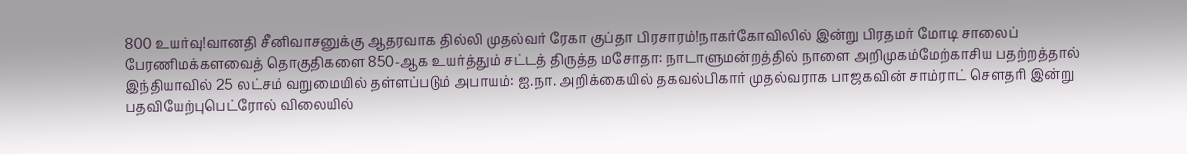800 உயர்வு!வானதி சீனிவாசனுக்கு ஆதரவாக தில்லி முதல்வர் ரேகா குப்தா பிரசாரம்!நாகர்கோவிலில் இன்று பிரதமர் மோடி சாலைப் பேரணிமக்களவைத் தொகுதிகளை 850-ஆக உயர்த்தும் சட்டத் திருத்த மசோதா: நாடாளுமன்றத்தில் நாளை அறிமுகம்மேற்காசிய பதற்றத்தால் இந்தியாவில் 25 லட்சம் வறுமையில் தள்ளப்படும் அபாயம்: ஐ.நா. அறிக்கையில் தகவல்பிகார் முதல்வராக பாஜகவின் சாம்ராட் செளதரி இன்று பதவியேற்புபெட்ரோல் விலையில்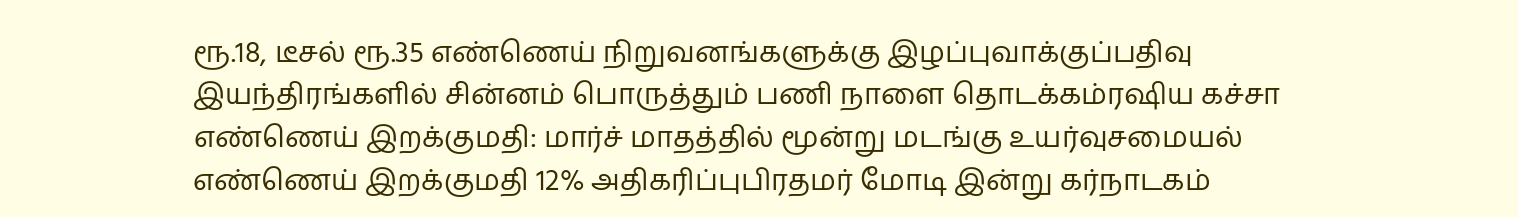ரூ.18, டீசல் ரூ.35 எண்ணெய் நிறுவனங்களுக்கு இழப்புவாக்குப்பதிவு இயந்திரங்களில் சின்னம் பொருத்தும் பணி நாளை தொடக்கம்ரஷிய கச்சா எண்ணெய் இறக்குமதி: மார்ச் மாதத்தில் மூன்று மடங்கு உயர்வுசமையல் எண்ணெய் இறக்குமதி 12% அதிகரிப்புபிரதமர் மோடி இன்று கர்நாடகம்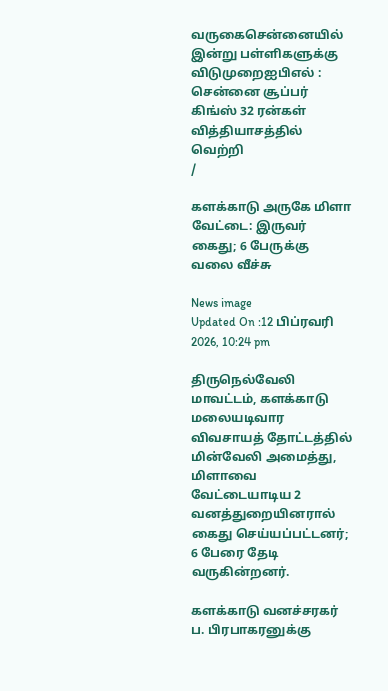வருகைசென்னையில் இன்று பள்ளிகளுக்கு விடுமுறைஐபிஎல் : சென்னை சூப்பர் கிங்ஸ் 32 ரன்கள் வித்தியாசத்தில் வெற்றி
/

களக்காடு அருகே மிளா வேட்டை: இருவர் கைது; 6 பேருக்கு வலை வீச்சு

News image
Updated On :12 பிப்ரவரி 2026, 10:24 pm

திருநெல்வேலி மாவட்டம், களக்காடு மலையடிவார விவசாயத் தோட்டத்தில் மின்வேலி அமைத்து, மிளாவை வேட்டையாடிய 2 வனத்துறையினரால் கைது செய்யப்பட்டனர்; 6 பேரை தேடி வருகின்றனர்.

களக்காடு வனச்சரகர் ப. பிரபாகரனுக்கு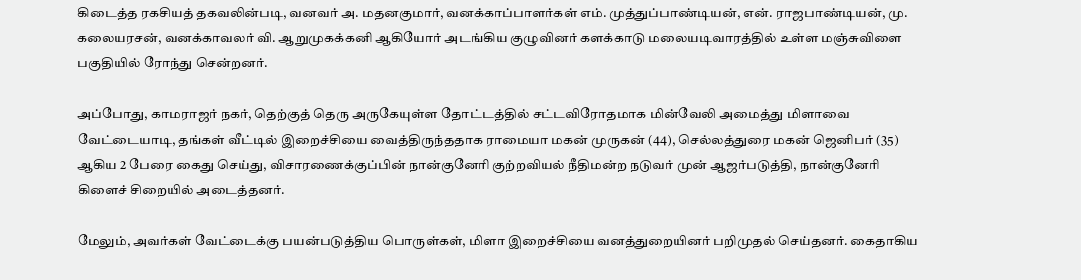கிடைத்த ரகசியத் தகவலின்படி, வனவர் அ. மதனகுமார், வனக்காப்பாளர்கள் எம். முத்துப்பாண்டியன், என். ராஜபாண்டியன், மு. கலையரசன், வனக்காவலர் வி. ஆறுமுகக்கனி ஆகியோர் அடங்கிய குழுவினர் களக்காடு மலையடிவாரத்தில் உள்ள மஞ்சுவிளை பகுதியில் ரோந்து சென்றனர்.

அப்போது, காமராஜர் நகர், தெற்குத் தெரு அருகேயுள்ள தோட்டத்தில் சட்டவிரோதமாக மின்வேலி அமைத்து மிளாவை வேட்டையாடி, தங்கள் வீட்டில் இறைச்சியை வைத்திருந்ததாக ராமையா மகன் முருகன் (44), செல்லத்துரை மகன் ஜெனிபர் (35) ஆகிய 2 பேரை கைது செய்து, விசாரணைக்குப்பின் நான்குனேரி குற்றவியல் நீதிமன்ற நடுவர் முன் ஆஜர்படுத்தி, நான்குனேரி கிளைச் சிறையில் அடைத்தனர்.

மேலும், அவர்கள் வேட்டைக்கு பயன்படுத்திய பொருள்கள், மிளா இறைச்சியை வனத்துறையினர் பறிமுதல் செய்தனர். கைதாகிய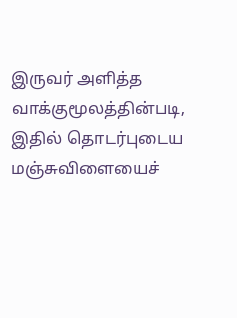இருவர் அளித்த வாக்குமூலத்தின்படி, இதில் தொடர்புடைய மஞ்சுவிளையைச்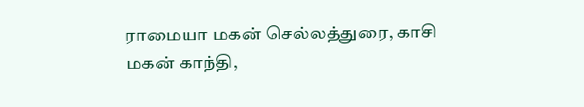ராமையா மகன் செல்லத்துரை, காசி மகன் காந்தி,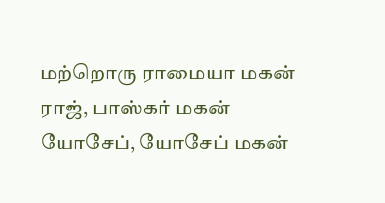மற்றொரு ராமையா மகன் ராஜ், பாஸ்கர் மகன் யோசேப், யோசேப் மகன்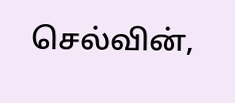செல்வின்,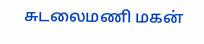சுடலைமணி மகன்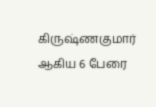கிருஷ்ணகுமார் ஆகிய 6 பேரை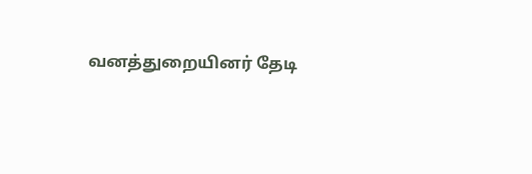வனத்துறையினர் தேடி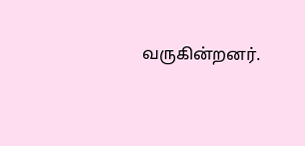வருகின்றனர்.